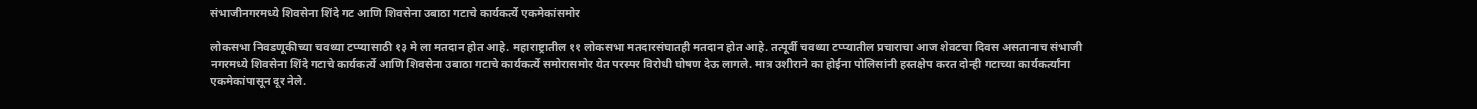संभाजीनगरमध्ये शिवसेना शिंदे गट आणि शिवसेना उबाठा गटाचे कार्यकर्त्ये एकमेकांसमोर

लोकसभा निवडणूकीच्या चवथ्या टप्प्यासाठी १३ मे ला मतदान होत आहे. महाराष्ट्रातील ११ लोकसभा मतदारसंघातही मतदान होत आहे. तत्पूर्वी चवथ्या टप्प्यातील प्रचाराचा आज शेवटचा दिवस असतानाच संभाजी नगरमध्ये शिवसेना शिंदे गटाचे कार्यकर्त्ये आणि शिवसेना उबाठा गटाचे कार्यकर्त्ये समोरासमोर येत परस्पर विरोधी घोषण देऊ लागले. मात्र उशीराने का होईना पोलिसांनी हस्तक्षेप करत दोन्ही गटाच्या कार्यकर्त्यांना एकमेकांपासून दूर नेले.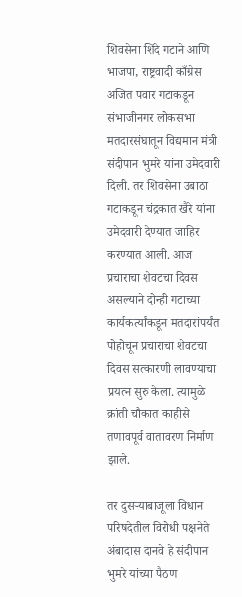शिवसेना शिंदे गटाने आणि भाजपा, राष्ट्रवादी काँग्रेस अजित पवार गटाकडून संभाजीनगर लोकसभा मतदारसंघातून विद्यमान मंत्री संदीपान भुमरे यांना उमेदवारी दिली. तर शिवसेना उबाठा गटाकडून चंद्रकात खैरे यांना उमेदवारी देण्यात जाहिर करण्यात आली. आज प्रचाराचा शेवटचा दिवस असल्याने दोन्ही गटाच्या कार्यकर्त्यांकडून मतदारांपर्यंत पोहोचून प्रचाराचा शेवटचा दिवस सत्कारणी लावण्याचा प्रयत्न सुरु केला. त्यामुळे क्रांती चौकात काहीसे तणावपूर्व वातावरण निर्माण झाले.

तर दुसऱ्याबाजूला विधान परिषदेतील विरोधी पक्षनेते अंबादास दानवे हे संदीपान भुमरे यांच्या पैठण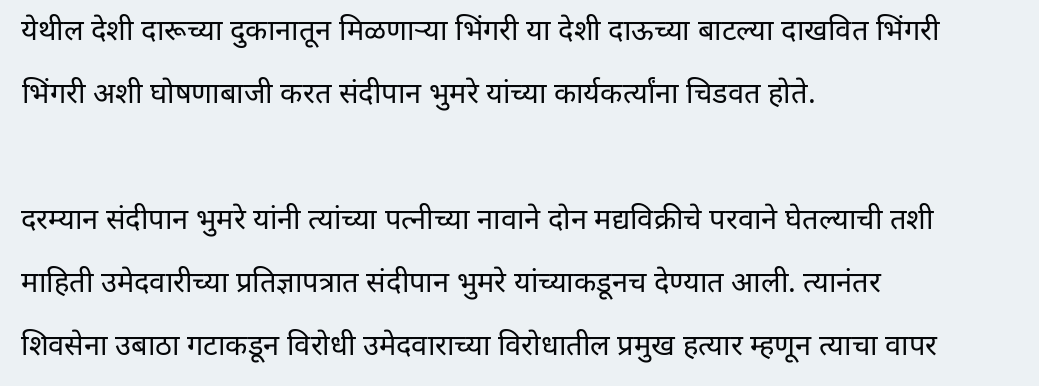येथील देशी दारूच्या दुकानातून मिळणाऱ्या भिंगरी या देशी दाऊच्या बाटल्या दाखवित भिंगरी भिंगरी अशी घोषणाबाजी करत संदीपान भुमरे यांच्या कार्यकर्त्यांना चिडवत होते.

दरम्यान संदीपान भुमरे यांनी त्यांच्या पत्नीच्या नावाने दोन मद्यविक्रीचे परवाने घेतल्याची तशी माहिती उमेदवारीच्या प्रतिज्ञापत्रात संदीपान भुमरे यांच्याकडूनच देण्यात आली. त्यानंतर शिवसेना उबाठा गटाकडून विरोधी उमेदवाराच्या विरोधातील प्रमुख हत्यार म्हणून त्याचा वापर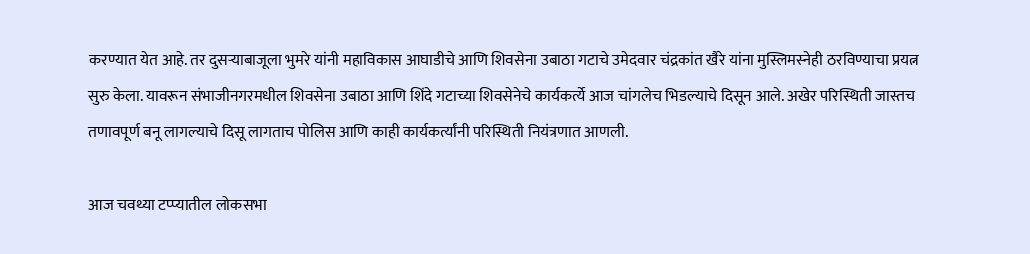करण्यात येत आहे. तर दुसऱ्याबाजूला भुमरे यांनी महाविकास आघाडीचे आणि शिवसेना उबाठा गटाचे उमेदवार चंद्रकांत खैरे यांना मुस्लिमस्नेही ठरविण्याचा प्रयत्न सुरु केला. यावरून संभाजीनगरमधील शिवसेना उबाठा आणि शिंदे गटाच्या शिवसेनेचे कार्यकर्त्ये आज चांगलेच भिडल्याचे दिसून आले. अखेर परिस्थिती जास्तच तणावपूर्ण बनू लागल्याचे दिसू लागताच पोलिस आणि काही कार्यकर्त्यांनी परिस्थिती नियंत्रणात आणली.

आज चवथ्या टप्प्यातील लोकसभा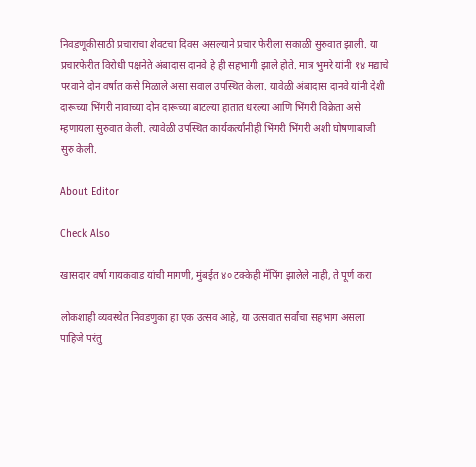निवडणूकीसाठी प्रचाराचा शेवटचा दिवस असल्याने प्रचार फेरीला सकाळी सुरुवात झाली. या प्रचारफेरीत विरोधी पक्षनेते अंबादास दानवे हे ही सहभागी झाले होते. मात्र भुमरे यांनी १४ मद्याचे परवाने दोन वर्षात कसे मिळाले असा सवाल उपस्थित केला. यावेळी अंबादास दानवे यांनी देशी दारूच्या भिंगरी नावाच्या दोन दारूच्या बाटल्या हातात धरल्या आणि भिंगरी विक्रेता असे म्हणायला सुरुवात केली. त्यावेळी उपस्थित कार्यकर्त्यांनीही भिंगरी भिंगरी अशी घोषणाबाजी सुरु केली.

About Editor

Check Also

खासदार वर्षा गायकवाड यांची मागणी, मुंबईत ४० टक्केही मॅपिंग झालेले नाही, ते पूर्ण करा

लोकशाही व्यवस्थेत निवडणुका हा एक उत्सव आहे, या उत्सवात सर्वांचा सहभाग असला पाहिजे परंतु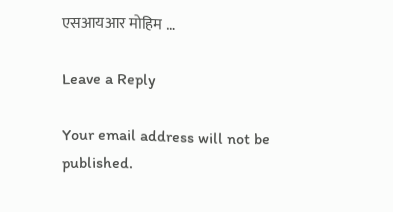एसआयआर मोहिम …

Leave a Reply

Your email address will not be published.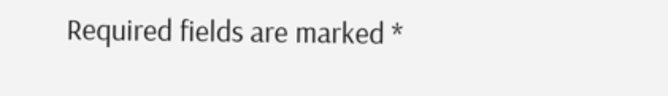Required fields are marked *